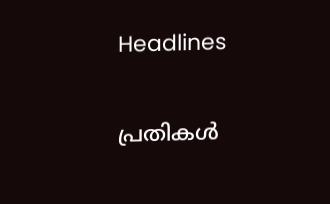Headlines

പ്രതികള്‍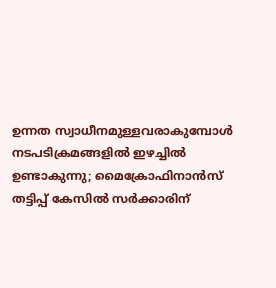ഉന്നത സ്വാധീനമുള്ളവരാകുമ്പോള്‍ നടപടിക്രമങ്ങളില്‍ ഇഴച്ചില്‍ ഉണ്ടാകുന്നു; മൈക്രോഫിനാന്‍സ് തട്ടിപ്പ് കേസില്‍ സര്‍ക്കാരിന്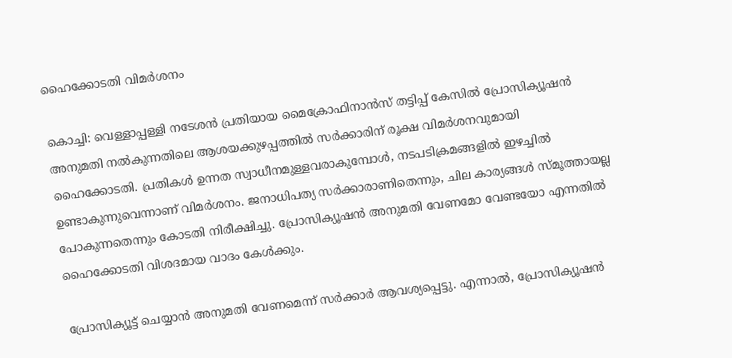ഹൈക്കോടതി വിമര്‍ശനം

കൊച്ചി: വെള്ളാപ്പള്ളി നടേശന്‍ പ്രതിയായ മൈക്രോഫിനാന്‍സ് തട്ടിപ്പ് കേസില്‍ പ്രോസിക്യൂഷന്‍ അനുമതി നല്‍കുന്നതിലെ ആശയക്കുഴപ്പത്തില്‍ സര്‍ക്കാരിന് രൂക്ഷ വിമര്‍ശനവുമായി ഹൈക്കോടതി. പ്രതികള്‍ ഉന്നത സ്വാധീനമുള്ളവരാകുമ്പോള്‍, നടപടിക്രമങ്ങളില്‍ ഇഴച്ചില്‍ ഉണ്ടാകുന്നുവെന്നാണ് വിമര്‍ശനം. ജനാധിപത്യ സര്‍ക്കാരാണിതെന്നും, ചില കാര്യങ്ങള്‍ സ്മൂത്തായല്ല പോകുന്നതെന്നും കോടതി നിരീക്ഷിച്ചു. പ്രോസിക്യൂഷന്‍ അനുമതി വേണമോ വേണ്ടയോ എന്നതില്‍ ഹൈക്കോടതി വിശദമായ വാദം കേള്‍ക്കും.

പ്രോസിക്യൂട്ട് ചെയ്യാന്‍ അനുമതി വേണമെന്ന് സര്‍ക്കാര്‍ ആവശ്യപ്പെട്ടു. എന്നാല്‍, പ്രോസിക്യൂഷന്‍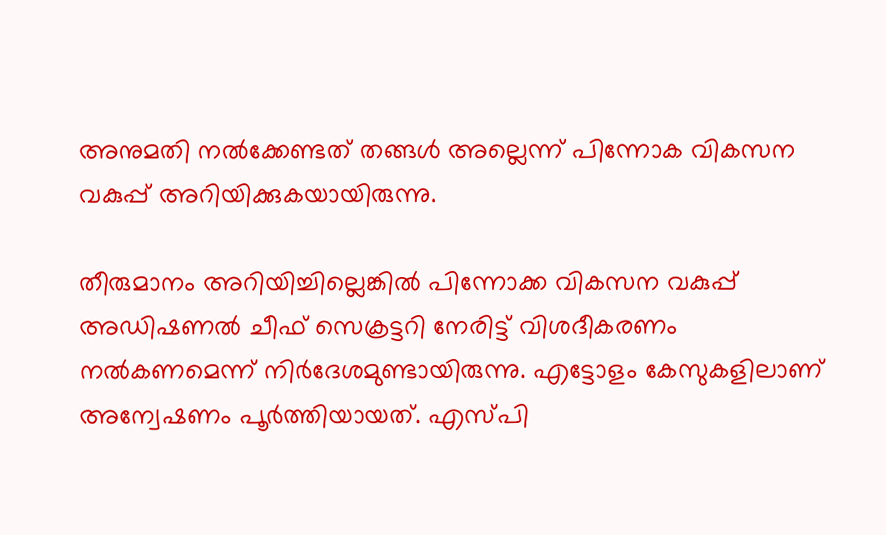അനുമതി നല്‍ക്കേണ്ടത് തങ്ങള്‍ അല്ലെന്ന് പിന്നോക വികസന വകുപ്പ് അറിയിക്കുകയായിരുന്നു.

തീരുമാനം അറിയിച്ചില്ലെങ്കില്‍ പിന്നോക്ക വികസന വകുപ്പ് അഡിഷണല്‍ ചീഫ് സെക്രട്ടറി നേരിട്ട് വിശദീകരണം നല്‍കണമെന്ന് നിര്‍ദേശമുണ്ടായിരുന്നു. എട്ടോളം കേസുകളിലാണ് അന്വേഷണം പൂര്‍ത്തിയായത്. എസ്പി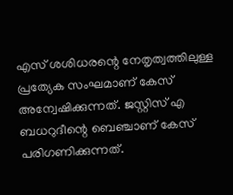എസ് ശശിധരന്റെ നേതൃത്വത്തിലുള്ള പ്രത്യേക സംഘമാണ് കേസ് അന്വേഷിക്കുന്നത്. ജസ്റ്റിസ് എ ബധറുദീന്റെ ബെഞ്ചാണ് കേസ് പരിഗണിക്കുന്നത്.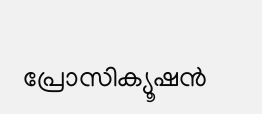പ്രോസിക്യൂഷന്‍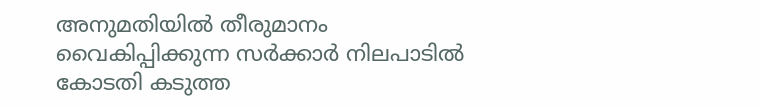അനുമതിയില്‍ തീരുമാനം വൈകിപ്പിക്കുന്ന സര്‍ക്കാര്‍ നിലപാടില്‍ കോടതി കടുത്ത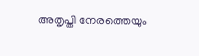അതൃപ്തി നേരത്തെയും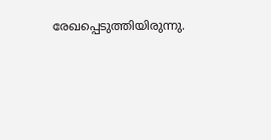രേഖപ്പെടുത്തിയിരുന്നു.